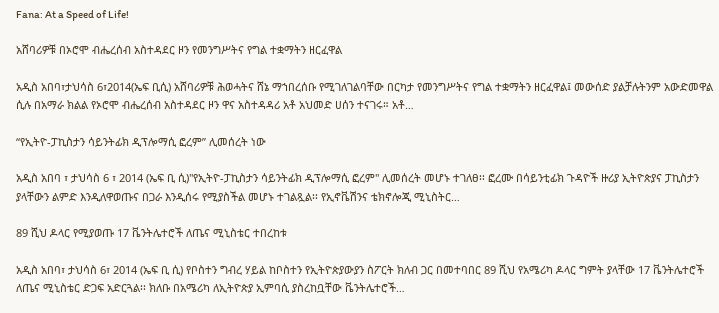Fana: At a Speed of Life!

አሸባሪዎቹ በኦሮሞ ብሔረሰብ አስተዳደር ዞን የመንግሥትና የግል ተቋማትን ዘርፈዋል

አዲስ አበባ፣ታህሳስ 6፣2014(ኤፍ ቢሲ) አሸባሪዎቹ ሕወሓትና ሸኔ ማኀበረሰቡ የሚገለገልባቸው በርካታ የመንግሥትና የግል ተቋማትን ዘርፈዋል፤ መውሰድ ያልቻሉትንም አውድመዋል ሲሉ በአማራ ክልል የኦሮሞ ብሔረሰብ አስተዳደር ዞን ዋና አስተዳዳሪ አቶ አህመድ ሀሰን ተናገሩ። አቶ…

“የኢትዮ-ፓኪስታን ሳይንትፊክ ዲፕሎማሲ ፎረም” ሊመሰረት ነው

አዲስ አበባ ፣ ታህሳስ 6 ፣ 2014 (ኤፍ ቢ ሲ)"የኢትዮ-ፓኪስታን ሳይንትፊክ ዲፕሎማሲ ፎረም" ሊመሰረት መሆኑ ተገለፀ፡፡ ፎረሙ በሳይንቲፊክ ጉዳዮች ዙሪያ ኢትዮጵያና ፓኪስታን ያላቸውን ልምድ እንዲለዋወጡና በጋራ እንዲሰሩ የሚያስችል መሆኑ ተገልጿል፡፡ የኢኖቬሽንና ቴክኖሎጂ ሚኒስትር…

89 ሺህ ዶላር የሚያወጡ 17 ቬንትሌተሮች ለጤና ሚኒስቴር ተበረከቱ

አዲስ አበባ፣ ታህሳስ 6፣ 2014 (ኤፍ ቢ ሲ) የቦስተን ግብረ ሃይል ከቦስተን የኢትዮጵያውያን ስፖርት ክለብ ጋር በመተባበር 89 ሺህ የአሜሪካ ዶላር ግምት ያላቸው 17 ቬንትሌተሮች ለጤና ሚኒስቴር ድጋፍ አድርጓል፡፡ ክለቡ በአሜሪካ ለኢትዮጵያ ኢምባሲ ያስረከቧቸው ቬንትሌተሮች…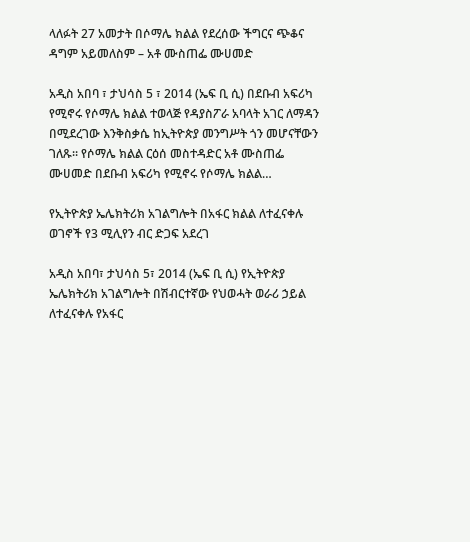ላለፉት 27 አመታት በሶማሌ ክልል የደረሰው ችግርና ጭቆና ዳግም አይመለስም – አቶ ሙስጠፌ ሙሀመድ

አዲስ አበባ ፣ ታህሳስ 5 ፣ 2014 (ኤፍ ቢ ሲ) በደቡብ አፍሪካ የሚኖሩ የሶማሌ ክልል ተወላጅ የዳያስፖራ አባላት አገር ለማዳን በሚደረገው እንቅስቃሴ ከኢትዮጵያ መንግሥት ጎን መሆናቸውን ገለጹ። የሶማሌ ክልል ርዕሰ መስተዳድር አቶ ሙስጠፌ ሙሀመድ በደቡብ አፍሪካ የሚኖሩ የሶማሌ ክልል…

የኢትዮጵያ ኤሌክትሪክ አገልግሎት በአፋር ክልል ለተፈናቀሉ ወገኖች የ3 ሚሊየን ብር ድጋፍ አደረገ

አዲስ አበባ፣ ታህሳስ 5፣ 2014 (ኤፍ ቢ ሲ) የኢትዮጵያ ኤሌክትሪክ አገልግሎት በሽብርተኛው የህወሓት ወራሪ ኃይል ለተፈናቀሉ የአፋር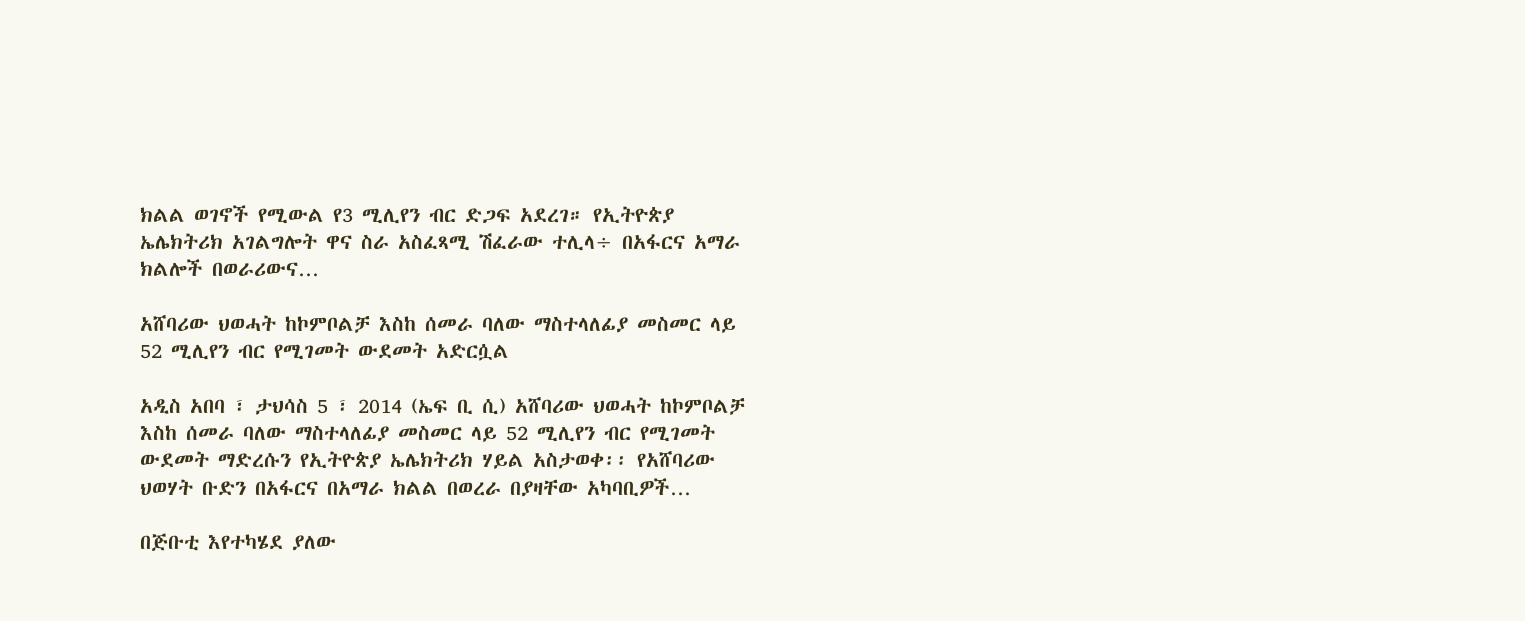ክልል ወገኖች የሚውል የ3 ሚሊየን ብር ድጋፍ አደረገ። የኢትዮጵያ ኤሌክትሪክ አገልግሎት ዋና ስራ አስፈጻሚ ሽፈራው ተሊላ÷ በአፋርና አማራ ክልሎች በወራሪውና…

አሸባሪው ህወሓት ከኮምቦልቻ እስከ ሰመራ ባለው ማስተላለፊያ መስመር ላይ 52 ሚሊየን ብር የሚገመት ውደመት አድርሷል

አዲስ አበባ ፣ ታህሳስ 5 ፣ 2014 (ኤፍ ቢ ሲ) አሸባሪው ህወሓት ከኮምቦልቻ እስከ ሰመራ ባለው ማስተላለፊያ መስመር ላይ 52 ሚሊየን ብር የሚገመት ውደመት ማድረሱን የኢትዮጵያ ኤሌክትሪክ ሃይል አስታወቀ፡፡ የአሸባሪው ህወሃት ቡድን በአፋርና በአማራ ክልል በወረራ በያዛቸው አካባቢዎች…

በጅቡቲ እየተካሄደ ያለው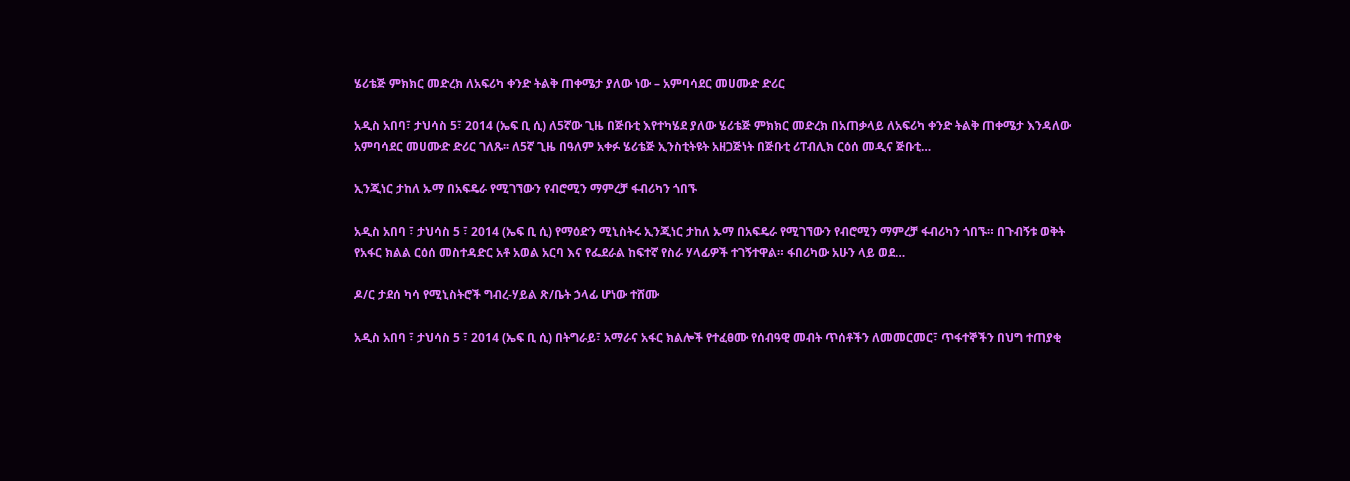ሄሪቴጅ ምክክር መድረክ ለአፍሪካ ቀንድ ትልቅ ጠቀሜታ ያለው ነው – አምባሳደር መሀሙድ ድሪር

አዲስ አበባ፣ ታህሳስ 5፣ 2014 (ኤፍ ቢ ሲ) ለ5ኛው ጊዜ በጅቡቲ እየተካሄደ ያለው ሄሪቴጅ ምክክር መድረክ በአጠቃላይ ለአፍሪካ ቀንድ ትልቅ ጠቀሜታ እንዳለው አምባሳደር መሀሙድ ድሪር ገለጹ፡፡ ለ5ኛ ጊዜ በዓለም አቀፉ ሄሪቴጅ ኢንስቲትዩት አዘጋጅነት በጅቡቲ ሪፐብሊክ ርዕሰ መዲና ጅቡቲ…

ኢንጂነር ታከለ ኡማ በአፍዴራ የሚገኘውን የብሮሚን ማምረቻ ፋብሪካን ጎበኙ

አዲስ አበባ ፣ ታህሳስ 5 ፣ 2014 (ኤፍ ቢ ሲ) የማዕድን ሚኒስትሩ ኢንጂነር ታከለ ኡማ በአፍዴራ የሚገኘውን የብሮሚን ማምረቻ ፋብሪካን ጎበኙ። በጉብኝቱ ወቅት የአፋር ክልል ርዕሰ መስተዳድር አቶ አወል አርባ እና የፌደራል ከፍተኛ የስራ ሃላፊዎች ተገኝተዋል። ፋበሪካው አሁን ላይ ወደ…

ዶ/ር ታደሰ ካሳ የሚኒስትሮች ግብረ-ሃይል ጽ/ቤት ኃላፊ ሆነው ተሸሙ

አዲስ አበባ ፣ ታህሳስ 5 ፣ 2014 (ኤፍ ቢ ሲ) በትግራይ፣ አማራና አፋር ክልሎች የተፈፀሙ የሰብዓዊ መብት ጥሰቶችን ለመመርመር፣ ጥፋተኞችን በህግ ተጠያቂ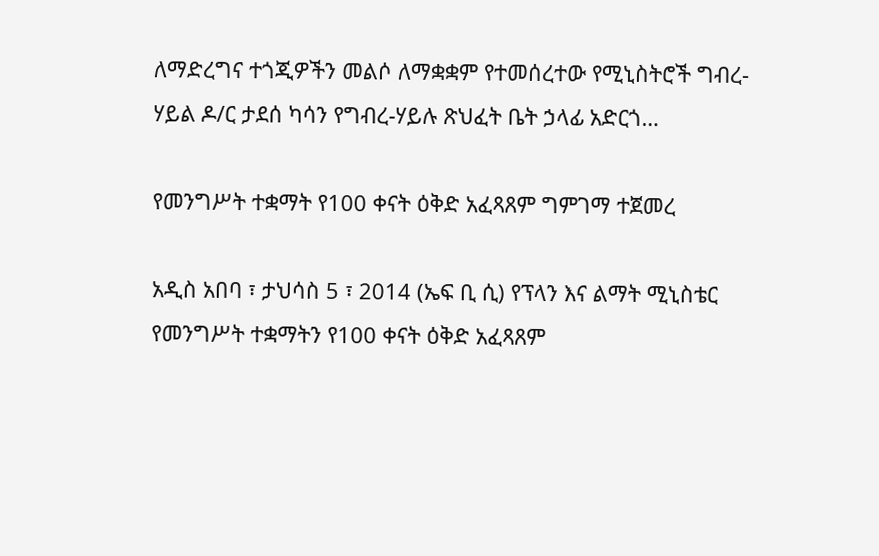ለማድረግና ተጎጂዎችን መልሶ ለማቋቋም የተመሰረተው የሚኒስትሮች ግብረ-ሃይል ዶ/ር ታደሰ ካሳን የግብረ-ሃይሉ ጽህፈት ቤት ኃላፊ አድርጎ…

የመንግሥት ተቋማት የ100 ቀናት ዕቅድ አፈጻጸም ግምገማ ተጀመረ

አዲስ አበባ ፣ ታህሳስ 5 ፣ 2014 (ኤፍ ቢ ሲ) የፕላን እና ልማት ሚኒስቴር የመንግሥት ተቋማትን የ100 ቀናት ዕቅድ አፈጻጸም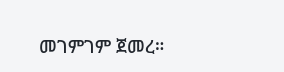መገምገም ጀመረ።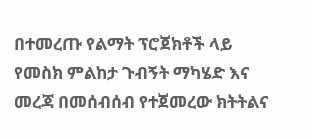በተመረጡ የልማት ፕሮጀክቶች ላይ የመስክ ምልከታ ጉብኝት ማካሄድ እና መረጃ በመሰብሰብ የተጀመረው ክትትልና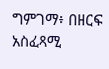ግምገማ፥ በዘርፍ አስፈጻሚ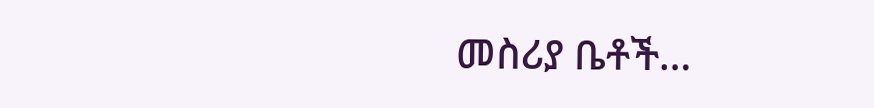መስሪያ ቤቶች…